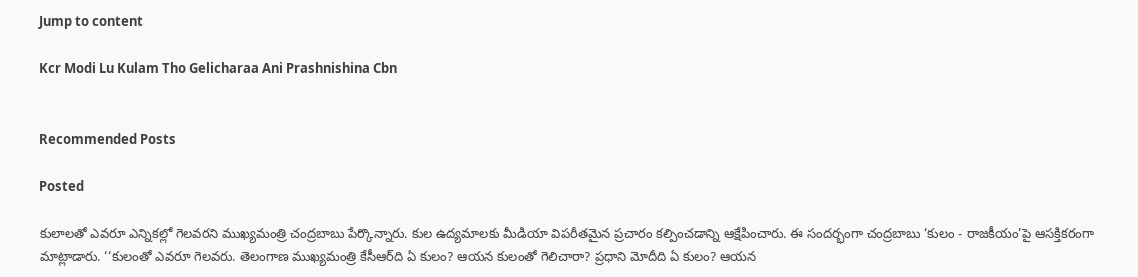Jump to content

Kcr Modi Lu Kulam Tho Gelicharaa Ani Prashnishina Cbn


Recommended Posts

Posted

కులాలతో ఎవరూ ఎన్నికల్లో గెలవరని ముఖ్యమంత్రి చంద్రబాబు పేర్కొన్నారు. కుల ఉద్యమాలకు మీడియా విపరీతమైన ప్రచారం కల్పించడాన్ని ఆక్షేపించారు. ఈ సందర్భంగా చంద్రబాబు ‘కులం - రాజకీయం’పై ఆసక్తికరంగా మాట్లాడారు. ‘‘కులంతో ఎవరూ గెలవరు. తెలంగాణ ముఖ్యమంత్రి కేసీఆర్‌ది ఏ కులం? ఆయన కులంతో గెలిచారా? ప్రధాని మోదీది ఏ కులం? ఆయన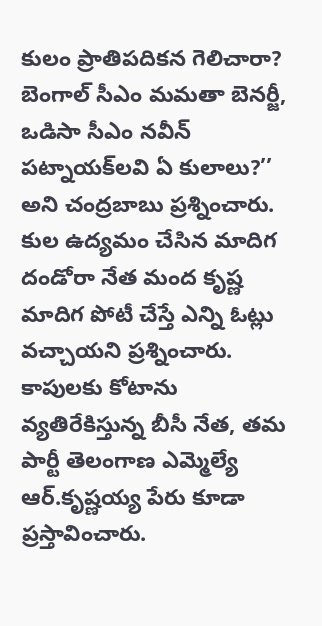కులం ప్రాతిపదికన గెలిచారా? బెంగాల్‌ సీఎం మమతా బెనర్జీ, ఒడిసా సీఎం నవీన్‌ పట్నాయక్‌లవి ఏ కులాలు?’’ అని చంద్రబాబు ప్రశ్నించారు. కుల ఉద్యమం చేసిన మాదిగ దండోరా నేత మంద కృష్ణ మాదిగ పోటీ చేస్తే ఎన్ని ఓట్లు వచ్చాయని ప్రశ్నించారు. కాపులకు కోటాను వ్యతిరేకిస్తున్న బీసీ నేత, తమ పార్టీ తెలంగాణ ఎమ్మెల్యే ఆర్‌.కృష్ణయ్య పేరు కూడా ప్రస్తావించారు.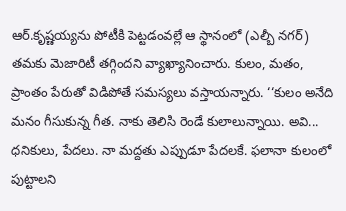ఆర్‌.కృష్ణయ్యను పోటీకి పెట్టడంవల్లే ఆ స్థానంలో (ఎల్బీ నగర్‌) తమకు మెజారిటీ తగ్గిందని వ్యాఖ్యానించారు. కులం, మతం, ప్రాంతం పేరుతో విడిపోతే సమస్యలు వస్తాయన్నారు. ‘‘కులం అనేది మనం గీసుకున్న గీత. నాకు తెలిసి రెండే కులాలున్నాయి. అవి... ధనికులు, పేదలు. నా మద్దతు ఎప్పుడూ పేదలకే. ఫలానా కులంలో పుట్టాలని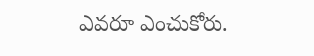ఎవరూ ఎంచుకోరు.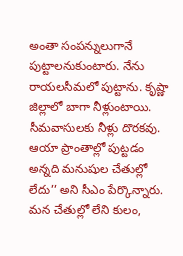అంతా సంపన్నులుగానే పుట్టాలనుకుంటారు. నేను రాయలసీమలో పుట్టాను. కృష్ణా జిల్లాలో బాగా నీళ్లుంటాయి. సీమవాసులకు నీళ్లు దొరకవు. ఆయా ప్రాంతాల్లో పుట్టడం అన్నది మనుషుల చేతుల్లో లేదు’’ అని సీఎం పేర్కొన్నారు. మన చేతుల్లో లేని కులం,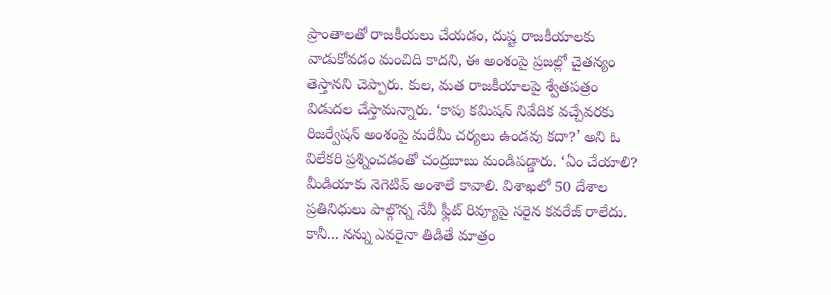ప్రాంతాలతో రాజకీయలు చేయడం, దుష్ట రాజకీయాలకు వాడుకోవడం మంచిది కాదని, ఈ అంశంపై ప్రజల్లో చైతన్యం తెస్తానని చెప్పారు. కుల, మత రాజకీయాలపై శ్వేతపత్రం విడుదల చేస్తామన్నారు. ‘కాపు కమిషన్‌ నివేదిక వచ్చేవరకు రిజర్వేషన్‌ అంశంపై మరేమీ చర్యలు ఉండవు కదా?’ అని ఓ విలేకరి ప్రశ్నించడంతో చంద్రబాబు మండిపడ్డారు. ‘ఏం చేయాలి? మీడియాకు నెగెటివ్‌ అంశాలే కావాలి. విశాఖలో 50 దేశాల ప్రతినిధులు పాల్గొన్న నేవీ ఫ్లీట్‌ రివ్యూపై సరైన కవరేజ్‌ రాలేదు. కానీ... నన్ను ఎవరైనా తిడితే మాత్రం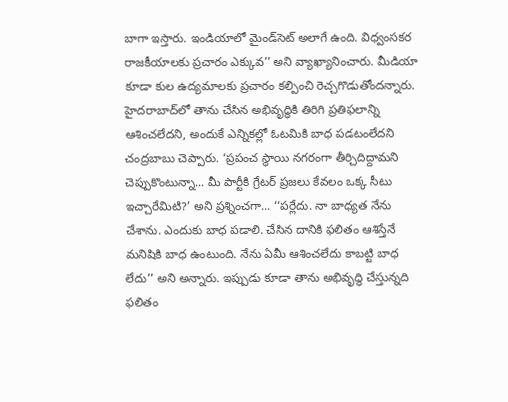బాగా ఇస్తారు. ఇండియాలో మైండ్‌సెట్‌ అలాగే ఉంది. విధ్వంసకర రాజకీయాలకు ప్రచారం ఎక్కువ’’ అని వ్యాఖ్యానించారు. మీడియా కూడా కుల ఉద్యమాలకు ప్రచారం కల్పించి రెచ్చగొడుతోందన్నారు. హైదరాబాద్‌లో తాను చేసిన అభివృద్ధికి తిరిగి ప్రతిఫలాన్ని ఆశించలేదని, అందుకే ఎన్నికల్లో ఓటమికి బాధ పడటంలేదని చంద్రబాబు చెప్పారు. ‘ప్రపంచ స్థాయి నగరంగా తీర్చిదిద్దామని చెప్పుకొంటున్నా... మీ పార్టీకి గ్రేటర్‌ ప్రజలు కేవలం ఒక్క సీటు ఇచ్చారేమిటి?’ అని ప్రశ్నించగా... ‘‘పర్లేదు. నా బాధ్యత నేను చేశాను. ఎందుకు బాధ పడాలి. చేసిన దానికి ఫలితం ఆశిస్తేనే మనిషికి బాధ ఉంటుంది. నేను ఏమీ ఆశించలేదు కాబట్టి బాధ లేదు’’ అని అన్నారు. ఇప్పుడు కూడా తాను అభివృద్ధి చేస్తున్నది ఫలితం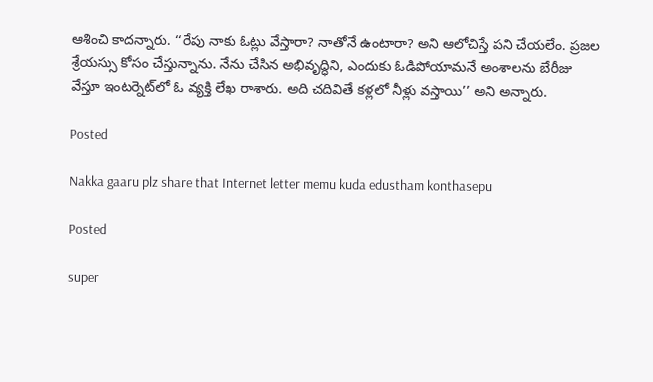ఆశించి కాదన్నారు. ‘‘రేపు నాకు ఓట్లు వేస్తారా? నాతోనే ఉంటారా? అని ఆలోచిస్తే పని చేయలేం. ప్రజల శ్రేయస్సు కోసం చేస్తున్నాను. నేను చేసిన అభివృద్ధిని, ఎందుకు ఓడిపోయామనే అంశాలను బేరీజు వేస్తూ ఇంటర్నెట్‌లో ఓ వ్యక్తి లేఖ రాశారు. అది చదివితే కళ్లలో నీళ్లు వస్తాయి’’ అని అన్నారు.

Posted

Nakka gaaru plz share that Internet letter memu kuda edustham konthasepu

Posted

super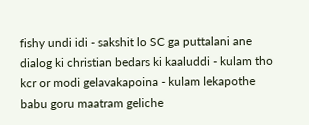fishy undi idi - sakshit lo SC ga puttalani ane dialog ki christian bedars ki kaaluddi - kulam tho kcr or modi gelavakapoina - kulam lekapothe babu goru maatram geliche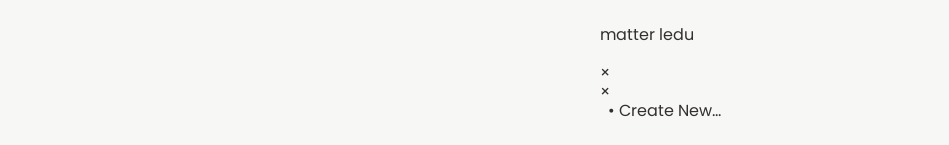matter ledu

×
×
  • Create New...